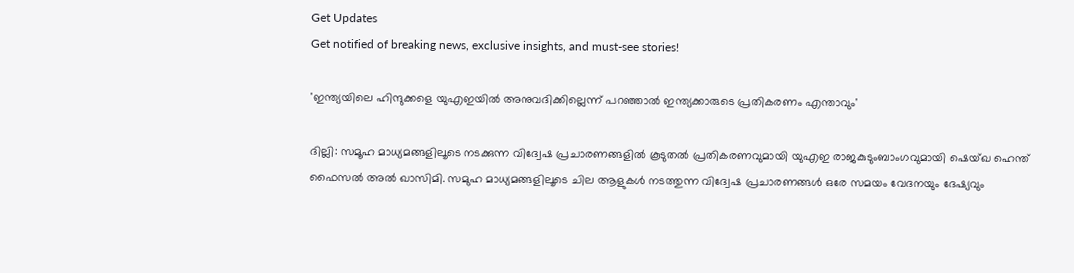Get Updates
Get notified of breaking news, exclusive insights, and must-see stories!

'ഇന്ത്യയിലെ ഹിന്ദുക്കളെ യുഎഇയില്‍ അനുവദിക്കില്ലെന്ന് പറഞ്ഞാൽ ഇന്ത്യക്കാരുടെ പ്രതികരണം എന്താവും'

ദില്ലി: സമൂഹ മാധ്യമങ്ങളിലൂടെ നടക്കുന്ന വിദ്വേഷ പ്രചാരണങ്ങളില്‍ കൂടുതല്‍ പ്രതികരണവുമായി യുഎഇ രാജകുടുംബാംഗവുമായി ഷെയ്ഖ ഹെന്ത് ഫൈസല്‍ അല്‍ ഖാസിമി. സമുഹ മാധ്യമങ്ങളിലൂടെ ചില ആളുകള്‍ നടത്തുന്ന വിദ്വേഷ പ്രചാരണങ്ങള്‍ ഒരേ സമയം വേദനയും ദേഷ്യവും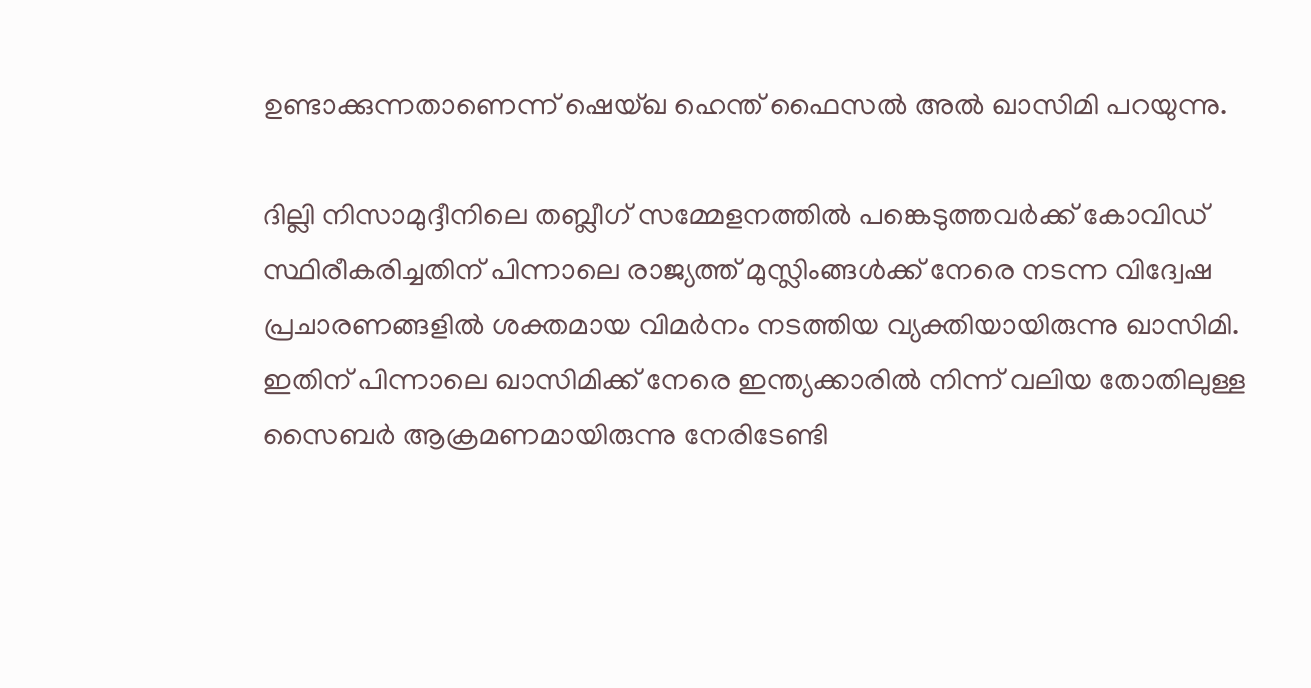ഉണ്ടാക്കുന്നതാണെന്ന് ഷെയ്ഖ ഹെന്ത് ഫൈസല്‍ അല്‍ ഖാസിമി പറയുന്നു.

ദില്ലി നിസാമുദ്ദീനിലെ തബ്ലീഗ് സമ്മേളനത്തില്‍ പങ്കെടുത്തവര്‍ക്ക് കോവിഡ് സ്ഥിരീകരിച്ചതിന് പിന്നാലെ രാജ്യത്ത് മുസ്ലിംങ്ങള്‍ക്ക് നേരെ നടന്ന വിദ്വേഷ പ്രചാരണങ്ങളില്‍ ശക്തമായ വിമര്‍നം നടത്തിയ വ്യക്തിയായിരുന്നു ഖാസിമി. ഇതിന് പിന്നാലെ ഖാസിമിക്ക് നേരെ ഇന്ത്യക്കാരില്‍ നിന്ന് വലിയ തോതിലുള്ള സൈബര്‍ ആക്രമണമായിരുന്നു നേരിടേണ്ടി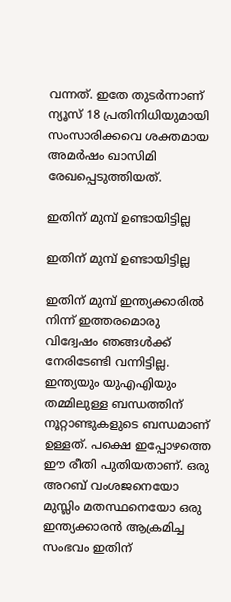വന്നത്. ഇതേ തുടര്‍ന്നാണ് ന്യൂസ് 18 പ്രതിനിധിയുമായി സംസാരിക്കവെ ശക്തമായ അമര്‍ഷം ഖാസിമി രേഖപ്പെടുത്തിയത്.

ഇതിന് മുമ്പ് ഉണ്ടായിട്ടില്ല

ഇതിന് മുമ്പ് ഉണ്ടായിട്ടില്ല

ഇതിന് മുമ്പ് ഇന്ത്യക്കാരില്‍ നിന്ന് ഇത്തരമൊരു വിദ്വേഷം ഞങ്ങള്‍ക്ക് നേരിടേണ്ടി വന്നിട്ടില്ല. ഇന്ത്യയും യുഎഎിയും തമ്മിലുള്ള ബന്ധത്തിന് നൂറ്റാണ്ടുകളുടെ ബന്ധമാണ് ഉള്ളത്. പക്ഷെ ഇപ്പോഴത്തെ ഈ രീതി പുതിയതാണ്. ഒരു അറബ് വംശജനെയോ മുസ്ലിം മതസ്ഥനെയോ ഒരു ഇന്ത്യക്കാരന്‍ ആക്രമിച്ച സംഭവം ഇതിന്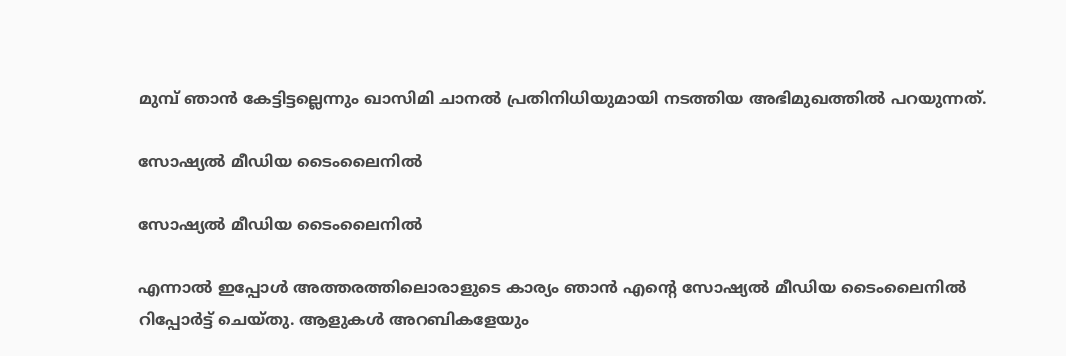മുമ്പ് ഞാന്‍ കേട്ടിട്ടല്ലെന്നും ഖാസിമി ചാനല്‍ പ്രതിനിധിയുമായി നടത്തിയ അഭിമുഖത്തില്‍ പറയുന്നത്.

സോഷ്യല്‍ മീഡിയ ടൈംലൈനില്‍

സോഷ്യല്‍ മീഡിയ ടൈംലൈനില്‍

എന്നാല്‍ ഇപ്പോള്‍ അത്തരത്തിലൊരാളുടെ കാര്യം ഞാന്‍ എന്‍റെ സോഷ്യല്‍ മീഡിയ ടൈംലൈനില്‍ റിപ്പോര്‍ട്ട് ചെയ്തു. ആളുകള്‍ അറബികളേയും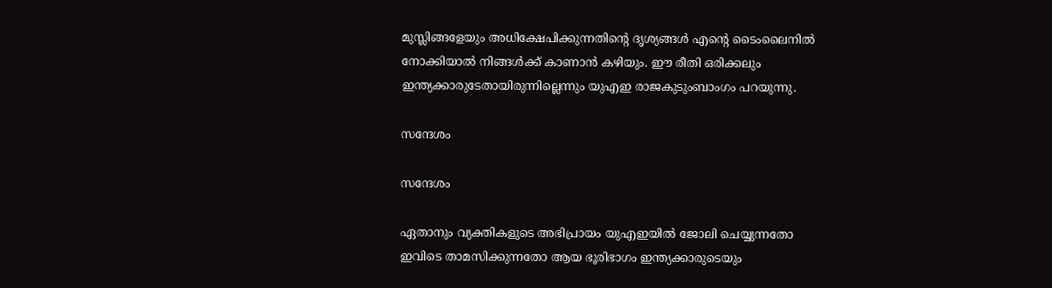മുസ്ലിങ്ങളേയും അധിക്ഷേപിക്കുന്നതിന്‍റെ ദൃശ്യങ്ങള്‍ എന്‍റെ ടൈംലൈനില്‍ നോക്കിയാല്‍ നിങ്ങള്‍ക്ക് കാണാന്‍ കഴിയും. ഈ രീതി ഒരിക്കലും ഇന്ത്യക്കാരുടേതായിരുന്നില്ലെന്നും യുഎഇ രാജകുടുംബാംഗം പറയുന്നു.

സന്ദേശം

സന്ദേശം

ഏതാനും വ്യക്തികളുടെ അഭിപ്രായം യുഎഇയിൽ ജോലി ചെയ്യുന്നതോ ഇവിടെ താമസിക്കുന്നതോ ആയ ഭൂരിഭാഗം ഇന്ത്യക്കാരുടെയും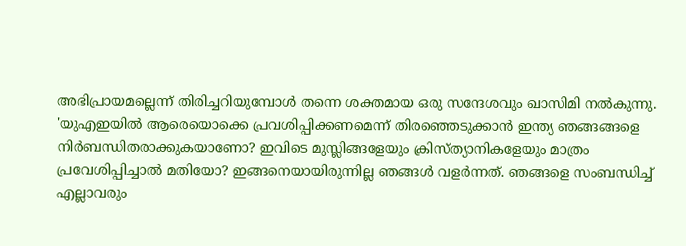അഭിപ്രായമല്ലെന്ന് തിരിച്ചറിയുമ്പോള്‍ തന്നെ ശക്തമായ ഒരു സന്ദേശവും ഖാസിമി നൽകുന്നു. 'യുഎഇയില്‍ ആരെയൊക്കെ പ്രവശിപ്പിക്കണമെന്ന് തിരഞ്ഞെടുക്കാന്‍ ഇന്ത്യ ഞങ്ങങ്ങളെ നിര്‍ബന്ധിതരാക്കുകയാണോ? ഇവിടെ മുസ്ലിങ്ങളേയും ക്രിസ്ത്യാനികളേയും മാത്രം പ്രവേശിപ്പിച്ചാല്‍ മതിയോ? ഇങ്ങനെയായിരുന്നില്ല ഞങ്ങള്‍ വളര്‍ന്നത്. ഞങ്ങളെ സംബന്ധിച്ച് എല്ലാവരും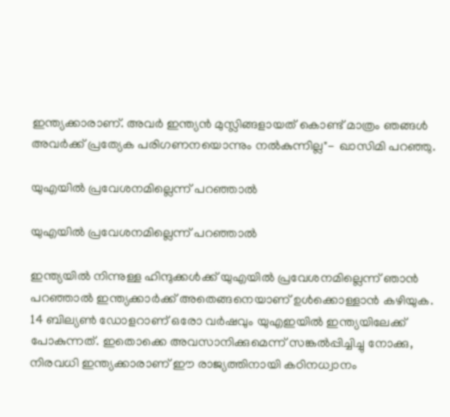ഇന്ത്യക്കാരാണ്. അവര്‍ ഇന്ത്യന്‍ മുസ്ലിങ്ങളായത് കൊണ്ട് മാത്രം ഞങ്ങള്‍ അവര്‍ക്ക് പ്രത്യേക പരിഗണനയൊന്നും നല്‍കുന്നില്ല"- ഖാസിമി പറഞ്ഞു.

യുഎയില്‍ പ്രവേശനമില്ലെന്ന് പറഞ്ഞാല്‍

യുഎയില്‍ പ്രവേശനമില്ലെന്ന് പറഞ്ഞാല്‍

ഇന്ത്യയില്‍ നിന്നുള്ള ഹിന്ദുക്കള്‍ക്ക് യുഎയില്‍ പ്രവേശനമില്ലെന്ന് ഞാന്‍ പറഞ്ഞാല്‍ ഇന്ത്യക്കാര്‍ക്ക് അതെങ്ങനെയാണ് ഉള്‍ക്കൊള്ളാന്‍ കഴിയുക. 14 ബില്യണ്‍ ഡോളറാണ് ഒരോ വര്‍ഷവും യുഎഇയില്‍ ഇന്ത്യയിലേക്ക് പോകുന്നത്. ഇതൊക്കെ അവസാനിക്കുമെന്ന് സങ്കല്‍പ്പിച്ചിച്ചു നോക്കു, നിരവധി ഇന്ത്യക്കാരാണ് ഈ രാജ്യത്തിനായി കഠിനധ്വാനം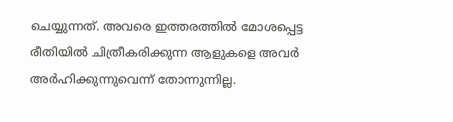ചെയ്യുന്നത്. അവരെ ഇത്തരത്തില്‍ മോശപ്പെട്ട രീതിയില്‍ ചിത്രീകരിക്കുന്ന ആളുകളെ അവര്‍ അര്‍ഹിക്കുന്നുവെന്ന് തോന്നുന്നില്ല.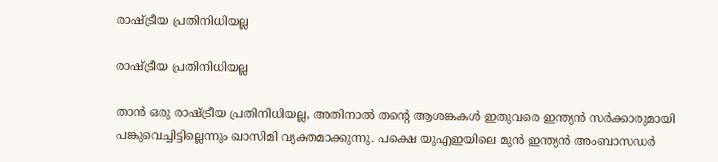രാഷ്ട്രീയ പ്രതിനിധിയല്ല

രാഷ്ട്രീയ പ്രതിനിധിയല്ല

താൻ ഒരു രാഷ്ട്രീയ പ്രതിനിധിയല്ല, അതിനാൽ തന്റെ ആശങ്കകള്‍ ഇതുവരെ ഇന്ത്യൻ സർക്കാരുമായി പങ്കുവെച്ചിട്ടില്ലെന്നും ഖാസിമി വ്യക്തമാക്കുന്നു. പക്ഷെ യുഎഇയിലെ മുന്‍ ഇന്ത്യന്‍ അംബാസഡര്‍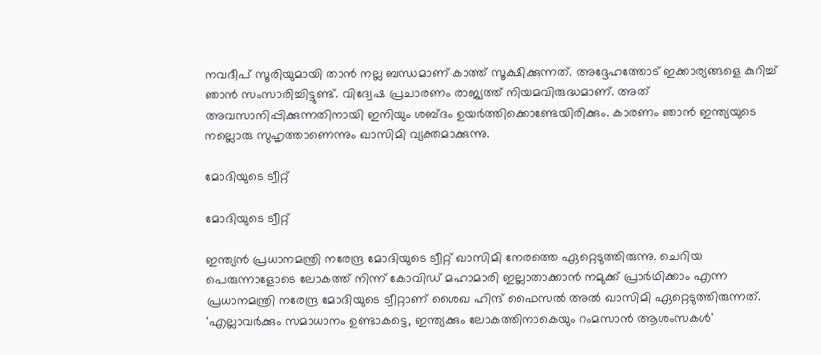നവദീപ് സൂരിയുമായി താന്‍ നല്ല ബന്ധമാണ് കാത്ത് സൂക്ഷിക്കുന്നത്. അദ്ദേഹത്തോട് ഇക്കാര്യങ്ങളെ കുറിച്ച് ഞാന്‍ സംസാരിച്ചിട്ടുണ്ട്. വിദ്വേഷ പ്രചാരണം രാജ്യത്ത് നിയമവിരുദ്ധമാണ്. അത് അവസാനിപ്പിക്കുന്നതിനായി ഇനിയും ശബ്ദം ഉയര്‍ത്തിക്കൊണ്ടേയിരിക്കും. കാരണം ഞാന്‍ ഇന്ത്യയുടെ നല്ലൊരു സുഹൃത്താണെന്നും ഖാസിമി വ്യക്തമാക്കുന്നു.

മോദിയുടെ ട്വീറ്റ്

മോദിയുടെ ട്വീറ്റ്

ഇന്ത്യന്‍ പ്രധാനമന്ത്രി നരേന്ദ്ര മോദിയുടെ ട്വീറ്റ് ഖാസിമി നേരത്തെ ഏറ്റെടുത്തിരുന്നു. ചെറിയ പെരുന്നാളോടെ ലോകത്ത് നിന്ന് കോവിഡ് മഹാമാരി ഇല്ലാതാക്കാൻ നമുക്ക് പ്രാർഥിക്കാം എന്ന പ്രധാനമന്ത്രി നരേന്ദ്ര മോദിയുടെ ട്വീറ്റാണ് ശൈഖ ഹിന്ദ് ഫൈസൽ അൽ ഖാസിമി ഏറ്റെടുത്തിരുന്നത്. 'എല്ലാവർക്കും സമാധാനം ഉണ്ടാകട്ടെ, ഇന്ത്യക്കും ലോകത്തിനാകെയും റംമസാൻ ആശംസകൾ'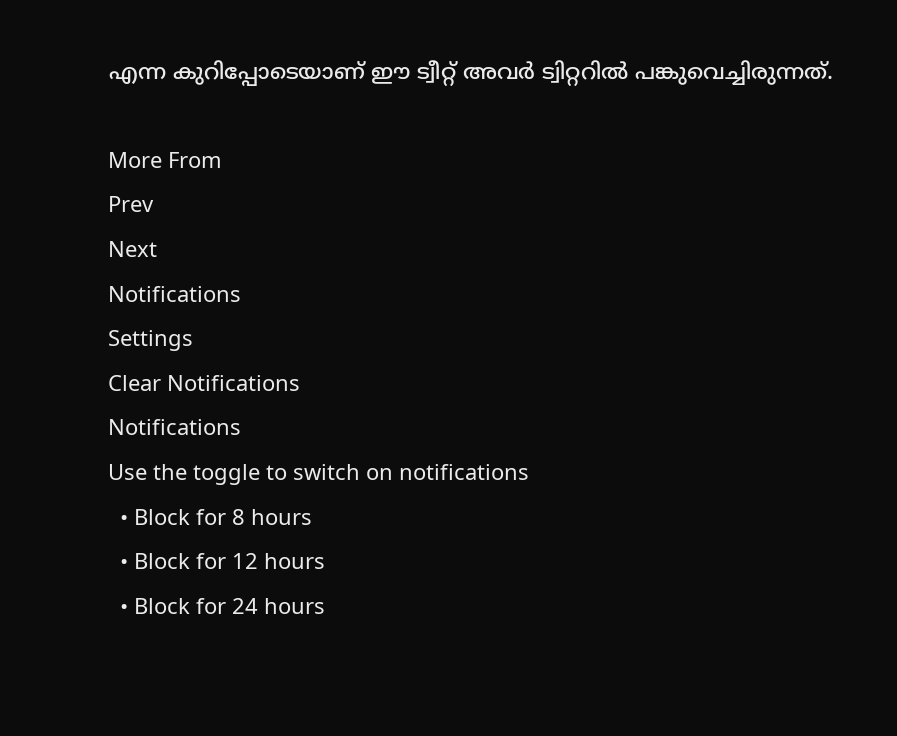എന്ന കുറിപ്പോടെയാണ് ഈ ട്വീറ്റ് അവര്‍ ട്വിറ്ററില്‍ പങ്കുവെച്ചിരുന്നത്.

More From
Prev
Next
Notifications
Settings
Clear Notifications
Notifications
Use the toggle to switch on notifications
  • Block for 8 hours
  • Block for 12 hours
  • Block for 24 hours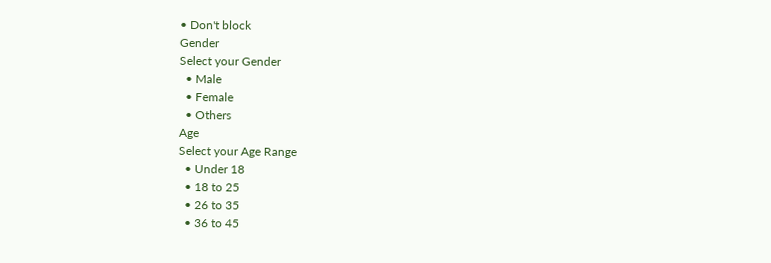• Don't block
Gender
Select your Gender
  • Male
  • Female
  • Others
Age
Select your Age Range
  • Under 18
  • 18 to 25
  • 26 to 35
  • 36 to 45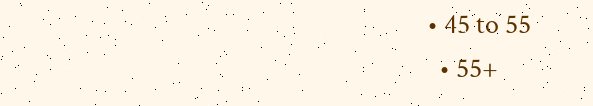• 45 to 55
  • 55+